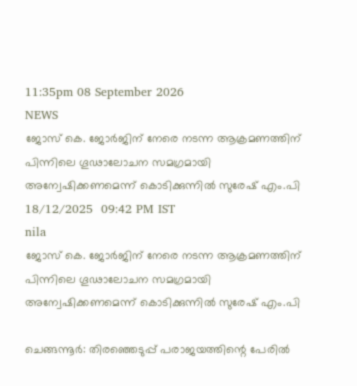11:35pm 08 September 2026
NEWS
ജോസ് കെ. ജോർജിന് നേരെ നടന്ന ആക്രമണത്തിന് പിന്നിലെ ഗൂഢാലോചന സമഗ്രമായി അന്വേഷിക്കണമെന്ന് കൊടിക്കുന്നിൽ സുരേഷ് എം.പി
18/12/2025  09:42 PM IST
nila
ജോസ് കെ. ജോർജിന് നേരെ നടന്ന ആക്രമണത്തിന് പിന്നിലെ ഗൂഢാലോചന സമഗ്രമായി അന്വേഷിക്കണമെന്ന് കൊടിക്കുന്നിൽ സുരേഷ് എം.പി

ചെങ്ങന്നൂർ: തിരഞ്ഞെടുപ്പ് പരാജയത്തിന്റെ പേരിൽ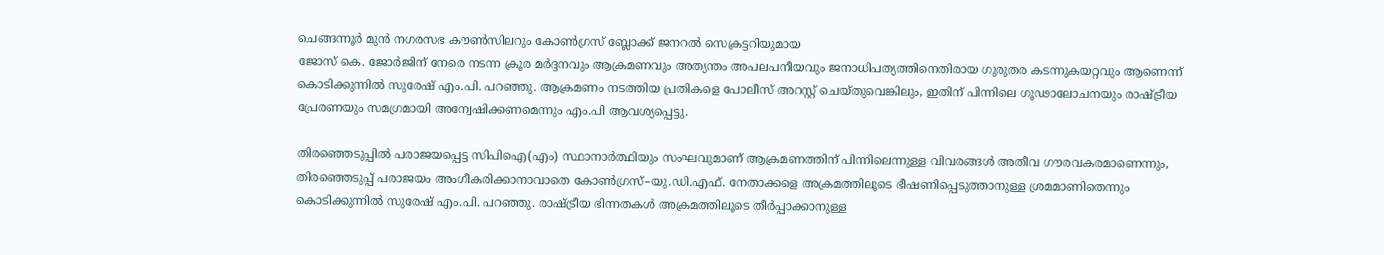ചെങ്ങന്നൂർ മുൻ നഗരസഭ കൗൺസിലറും കോൺഗ്രസ് ബ്ലോക്ക് ജനറൽ സെക്രട്ടറിയുമായ
ജോസ് കെ. ജോർജിന് നേരെ നടന്ന ക്രൂര മർദ്ദനവും ആക്രമണവും അത്യന്തം അപലപനീയവും ജനാധിപത്യത്തിനെതിരായ ഗുരുതര കടന്നുകയറ്റവും ആണെന്ന്  കൊടിക്കുന്നിൽ സുരേഷ് എം.പി. പറഞ്ഞു. ആക്രമണം നടത്തിയ പ്രതികളെ പോലീസ് അറസ്റ്റ് ചെയ്തുവെങ്കിലും, ഇതിന് പിന്നിലെ ഗൂഢാലോചനയും രാഷ്ട്രീയ പ്രേരണയും സമഗ്രമായി അന്വേഷിക്കണമെന്നും എം.പി ആവശ്യപ്പെട്ടു.

തിരഞ്ഞെടുപ്പിൽ പരാജയപ്പെട്ട സിപിഐ(എം) സ്ഥാനാർത്ഥിയും സംഘവുമാണ് ആക്രമണത്തിന് പിന്നിലെന്നുള്ള വിവരങ്ങൾ അതീവ ഗൗരവകരമാണെന്നും, തിരഞ്ഞെടുപ്പ് പരാജയം അംഗീകരിക്കാനാവാതെ കോൺഗ്രസ്–യു.ഡി.എഫ്. നേതാക്കളെ അക്രമത്തിലൂടെ ഭീഷണിപ്പെടുത്താനുള്ള ശ്രമമാണിതെന്നും കൊടിക്കുന്നിൽ സുരേഷ് എം.പി. പറഞ്ഞു. രാഷ്ട്രീയ ഭിന്നതകൾ അക്രമത്തിലൂടെ തീർപ്പാക്കാനുള്ള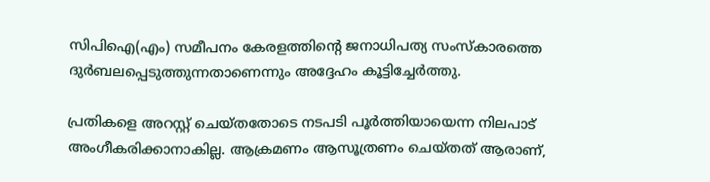സിപിഐ(എം) സമീപനം കേരളത്തിന്റെ ജനാധിപത്യ സംസ്കാരത്തെ ദുർബലപ്പെടുത്തുന്നതാണെന്നും അദ്ദേഹം കൂട്ടിച്ചേർത്തു.

പ്രതികളെ അറസ്റ്റ് ചെയ്തതോടെ നടപടി പൂർത്തിയായെന്ന നിലപാട് അംഗീകരിക്കാനാകില്ല. ആക്രമണം ആസൂത്രണം ചെയ്തത് ആരാണ്,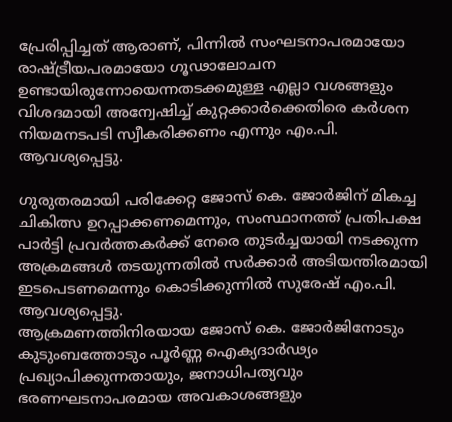പ്രേരിപ്പിച്ചത് ആരാണ്, പിന്നിൽ സംഘടനാപരമായോ രാഷ്ട്രീയപരമായോ ഗൂഢാലോചന ഉണ്ടായിരുന്നോയെന്നതടക്കമുള്ള എല്ലാ വശങ്ങളും വിശദമായി അന്വേഷിച്ച് കുറ്റക്കാർക്കെതിരെ കർശന നിയമനടപടി സ്വീകരിക്കണം എന്നും എം.പി. ആവശ്യപ്പെട്ടു.

ഗുരുതരമായി പരിക്കേറ്റ ജോസ് കെ. ജോർജിന് മികച്ച ചികിത്സ ഉറപ്പാക്കണമെന്നും, സംസ്ഥാനത്ത് പ്രതിപക്ഷ പാർട്ടി പ്രവർത്തകർക്ക് നേരെ തുടർച്ചയായി നടക്കുന്ന അക്രമങ്ങൾ തടയുന്നതിൽ സർക്കാർ അടിയന്തിരമായി ഇടപെടണമെന്നും കൊടിക്കുന്നിൽ സുരേഷ് എം.പി. ആവശ്യപ്പെട്ടു.
ആക്രമണത്തിനിരയായ ജോസ് കെ. ജോർജിനോടും കുടുംബത്തോടും പൂർണ്ണ ഐക്യദാർഢ്യം പ്രഖ്യാപിക്കുന്നതായും, ജനാധിപത്യവും ഭരണഘടനാപരമായ അവകാശങ്ങളും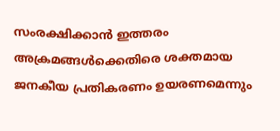സംരക്ഷിക്കാൻ ഇത്തരം അക്രമങ്ങൾക്കെതിരെ ശക്തമായ ജനകീയ പ്രതികരണം ഉയരണമെന്നും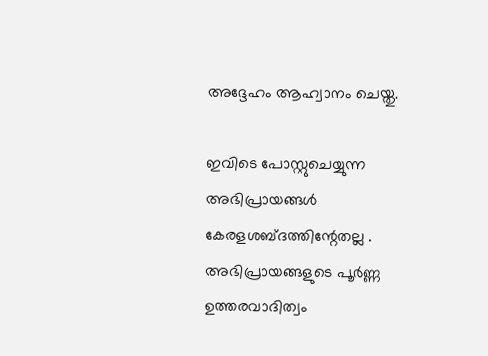അദ്ദേഹം ആഹ്വാനം ചെയ്തു.

ഇവിടെ പോസ്റ്റുചെയ്യുന്ന അഭിപ്രായങ്ങള്‍ കേരളശബ്‌ദത്തിന്റേതല്ല . അഭിപ്രായങ്ങളുടെ പൂര്‍ണ്ണ ഉത്തരവാദിത്വം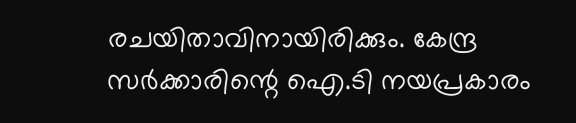രചയിതാവിനായിരിക്കും. കേന്ദ്ര സർക്കാരിന്റെ ഐ.ടി നയപ്രകാരം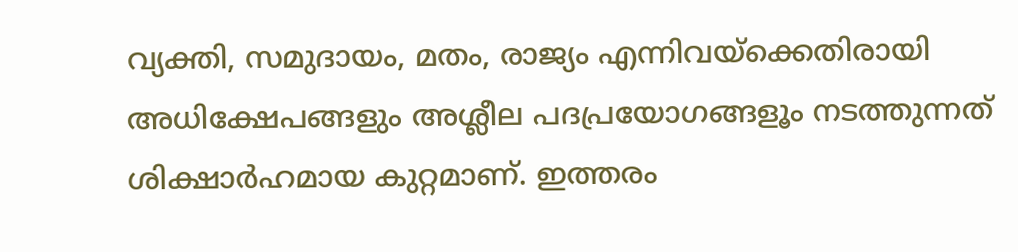വ്യക്തി, സമുദായം, മതം, രാജ്യം എന്നിവയ്ക്കെതിരായി അധിക്ഷേപങ്ങളും അശ്ലീല പദപ്രയോഗങ്ങളൂം നടത്തുന്നത് ശിക്ഷാര്‍ഹമായ കുറ്റമാണ്. ഇത്തരം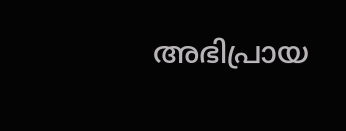അഭിപ്രായ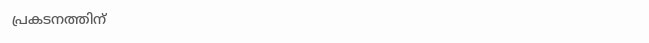പ്രകടനത്തിന്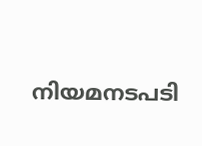നിയമനടപടി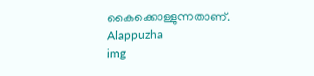കൈക്കൊള്ളുന്നതാണ്.
Alappuzha
img